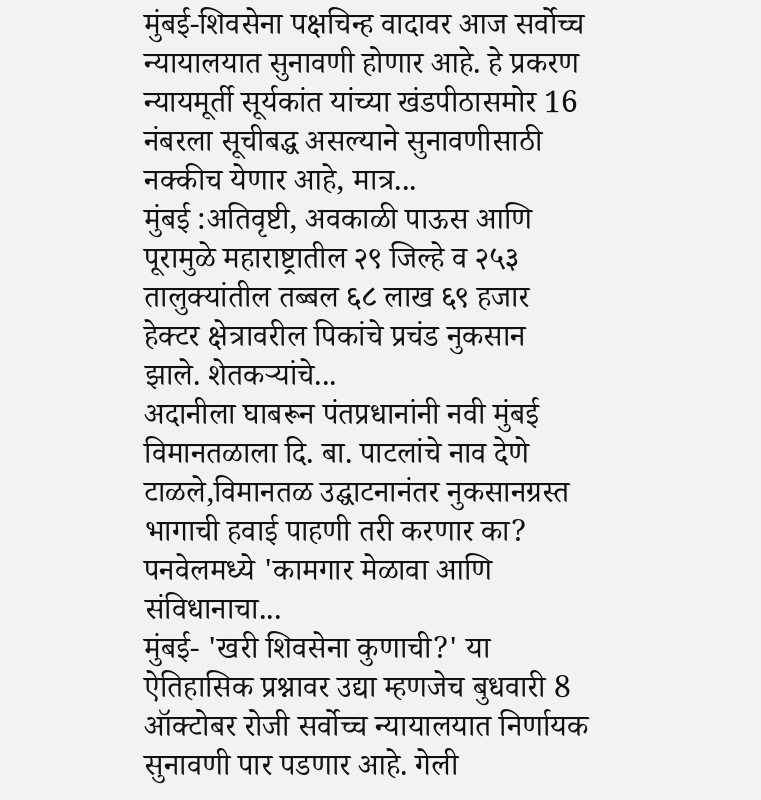मुंबई-शिवसेना पक्षचिन्ह वादावर आज सर्वोच्च न्यायालयात सुनावणी होणार आहे. हे प्रकरण न्यायमूर्ती सूर्यकांत यांच्या खंडपीठासमोर 16 नंबरला सूचीबद्ध असल्याने सुनावणीसाठी नक्कीच येणार आहे, मात्र...
मुंबई :अतिवृष्टी, अवकाळी पाऊस आणि पूरामुळे महाराष्ट्रातील २९ जिल्हे व २५३ तालुक्यांतील तब्बल ६८ लाख ६९ हजार हेक्टर क्षेत्रावरील पिकांचे प्रचंड नुकसान झाले. शेतकऱ्यांचे...
अदानीला घाबरून पंतप्रधानांनी नवी मुंबई विमानतळाला दि. बा. पाटलांचे नाव देणे टाळले,विमानतळ उद्घाटनानंतर नुकसानग्रस्त भागाची हवाई पाहणी तरी करणार का?
पनवेलमध्ये 'कामगार मेळावा आणि संविधानाचा...
मुंबई- 'खरी शिवसेना कुणाची?' या ऐतिहासिक प्रश्नावर उद्या म्हणजेच बुधवारी 8 ऑक्टोबर रोजी सर्वोच्च न्यायालयात निर्णायक सुनावणी पार पडणार आहे. गेली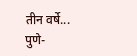तीन वर्षे...
पुणे-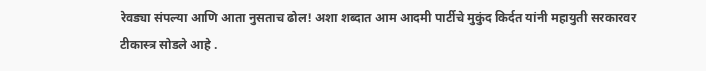रेवड्या संपल्या आणि आता नुसताच ढोल! अशा शब्दात आम आदमी पार्टीचे मुकुंद किर्दत यांनी महायुती सरकारवर टीकास्त्र सोडले आहे .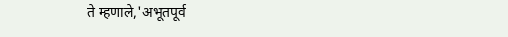ते म्हणाले,'अभूतपूर्व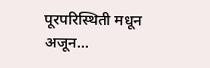पूरपरिस्थिती मधून अजून...